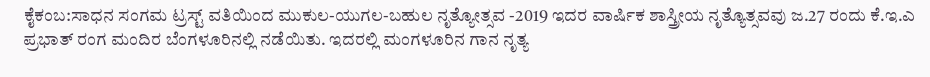ಕೈಕಂಬ:ಸಾಧನ ಸಂಗಮ ಟ್ರಸ್ಟ್ ವತಿಯಿಂದ ಮುಕುಲ-ಯುಗಲ-ಬಹುಲ ನೃತ್ಯೋತ್ಸವ -2019 ಇದರ ವಾರ್ಷಿಕ ಶಾಸ್ತ್ರೀಯ ನೃತ್ಯೊತ್ಸವವು ಜ.27 ರಂದು ಕೆ.ಇ.ಎ ಪ್ರಭಾತ್ ರಂಗ ಮಂದಿರ ಬೆಂಗಳೂರಿನಲ್ಲಿ ನಡೆಯಿತು. ಇದರಲ್ಲಿ ಮಂಗಳೂರಿನ ಗಾನ ನೃತ್ಯ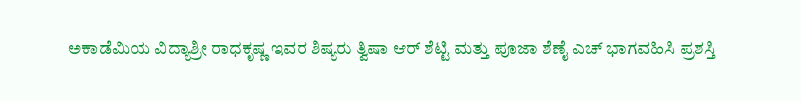ಅಕಾಡೆಮಿಯ ವಿದ್ಯಾಶ್ರೀ ರಾಧಕೃಷ್ಣ ಇವರ ಶಿಷ್ಯರು ತ್ವಿಷಾ ಆರ್ ಶೆಟ್ಟಿ ಮತ್ತು ಪೂಜಾ ಶೆಣೈ ಎಚ್ ಭಾಗವಹಿಸಿ ಪ್ರಶಸ್ತಿ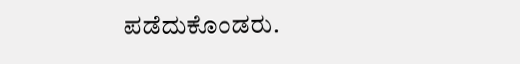ಪಡೆದುಕೊಂಡರು.